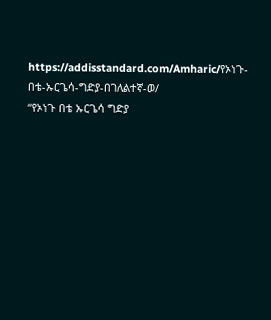https://addisstandard.com/Amharic/የኦነጉ-በቴ-ኡርጌሳ-ግድያ-በገለልተኛ-ወ/
“የኦነጉ በቴ ኡርጌሳ ግድያ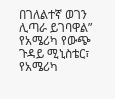በገለልተኛ ወገን ሊጣራ ይገባዋል” የአሜሪካ የውጭ ጉዳይ ሚኒስቴር፣ የአሜሪካ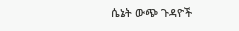ሴኔት ውጭ ጉዳዮች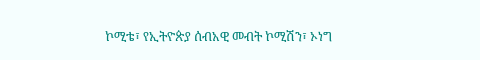ኮሚቴ፣ የኢትዮጵያ ሰብአዊ መብት ኮሚሽን፣ ኦነግ